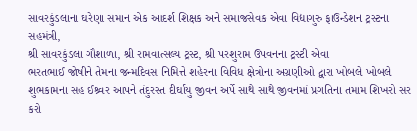સાવરકુંડલાના ઘરેણા સમાન એક આદર્શ શિક્ષક અને સમાજસેવક એવા વિદ્યાગુરુ ફાઉન્ડેશન ટ્રસ્ટના સહમંત્રી,
શ્રી સાવરકુંડલા ગૌશાળા, શ્રી રામવાત્સલ્ય ટ્રસ્ટ, શ્રી પરશુરામ ઉપવનના ટ્રસ્ટી એવા
ભરતભાઈ જોષીને તેમના જન્મદિવસ નિમિત્તે શહેરના વિવિધ ક્ષેત્રોના અગ્રણીઓ દ્વારા ખોબલે ખોબલે શુભકામના સહ ઈશ્ર્વર આપને તંદુરસ્ત દીર્ઘાયુ જીવન અર્પે સાથે સાથે જીવનમાં પ્રગતિના તમામ શિખરો સર કરો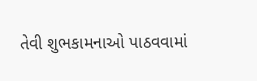તેવી શુભકામનાઓ પાઠવવામાં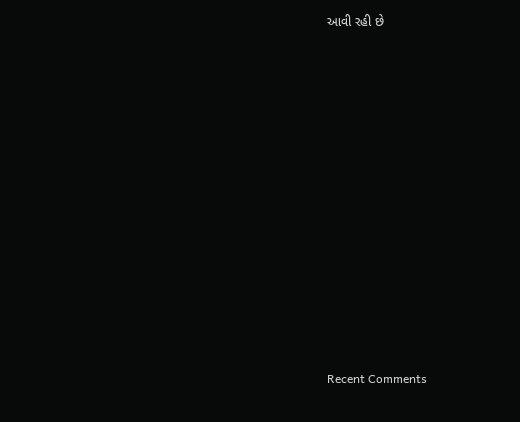આવી રહી છે


















Recent Comments